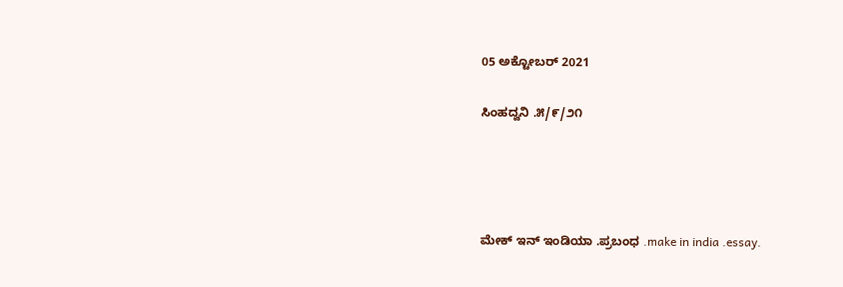05 ಅಕ್ಟೋಬರ್ 2021

ಸಿಂಹದ್ವನಿ .೫/೯/೨೧




ಮೇಕ್ ಇನ್ ಇಂಡಿಯಾ .ಪ್ರಬಂಧ .make in india .essay.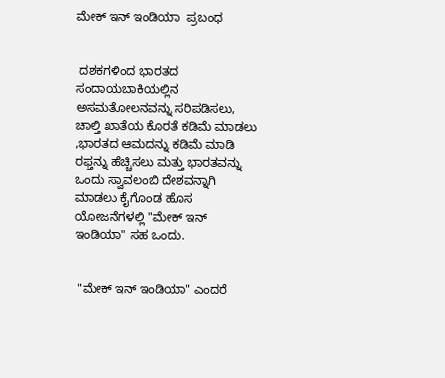ಮೇಕ್ ಇನ್ ಇಂಡಿಯಾ  ಪ್ರಬಂಧ


 ದಶಕಗಳಿಂದ ಭಾರತದ ಸಂದಾಯಬಾಕಿಯಲ್ಲಿನ ಅಸಮತೋಲನವನ್ನು ಸರಿಪಡಿಸಲು, ಚಾಲ್ತಿ ಖಾತೆಯ ಕೊರತೆ ಕಡಿಮೆ ಮಾಡಲು ,ಭಾರತದ ಆಮದನ್ನು ಕಡಿಮೆ ಮಾಡಿ ರಫ್ತನ್ನು ಹೆಚ್ಚಿಸಲು ಮತ್ತು ಭಾರತವನ್ನು ಒಂದು ಸ್ವಾವಲಂಬಿ ದೇಶವನ್ನಾಗಿ ಮಾಡಲು ಕೈಗೊಂಡ ಹೊಸ ಯೋಜನೆಗಳಲ್ಲಿ "ಮೇಕ್ ಇನ್ ಇಂಡಿಯಾ" ಸಹ ಒಂದು.


 "ಮೇಕ್ ಇನ್ ಇಂಡಿಯಾ" ಎಂದರೆ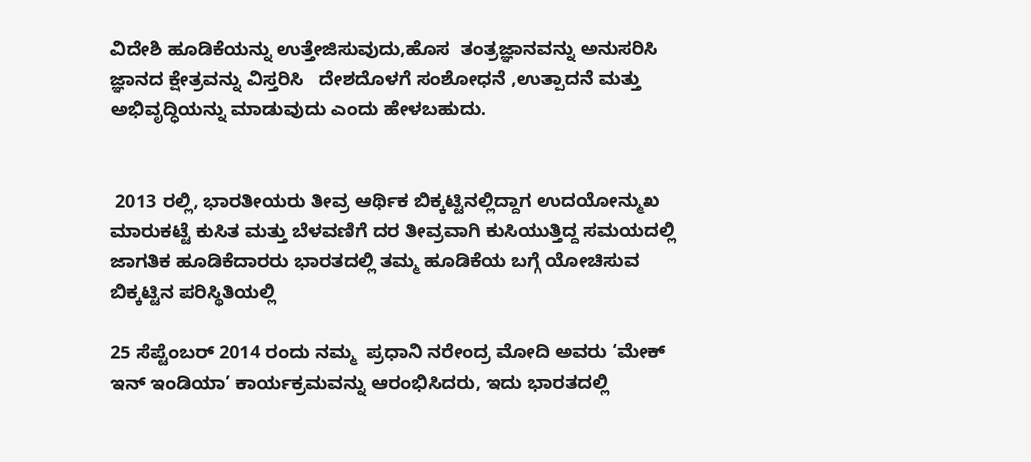ವಿದೇಶಿ ಹೂಡಿಕೆಯನ್ನು ಉತ್ತೇಜಿಸುವುದು,ಹೊಸ  ತಂತ್ರಜ್ಞಾನವನ್ನು ಅನುಸರಿಸಿ  ಜ್ಞಾನದ ಕ್ಷೇತ್ರವನ್ನು ವಿಸ್ತರಿಸಿ   ದೇಶದೊಳಗೆ ಸಂಶೋಧನೆ ,ಉತ್ಪಾದನೆ ಮತ್ತು ಅಭಿವೃದ್ಧಿಯನ್ನು ಮಾಡುವುದು ಎಂದು ಹೇಳಬಹುದು.


 2013 ರಲ್ಲಿ, ಭಾರತೀಯರು ತೀವ್ರ ಆರ್ಥಿಕ ಬಿಕ್ಕಟ್ಟಿನಲ್ಲಿದ್ದಾಗ ಉದಯೋನ್ಮುಖ ಮಾರುಕಟ್ಟೆ ಕುಸಿತ ಮತ್ತು ಬೆಳವಣಿಗೆ ದರ ತೀವ್ರವಾಗಿ ಕುಸಿಯುತ್ತಿದ್ದ ಸಮಯದಲ್ಲಿ  ಜಾಗತಿಕ ಹೂಡಿಕೆದಾರರು ಭಾರತದಲ್ಲಿ ತಮ್ಮ ಹೂಡಿಕೆಯ ಬಗ್ಗೆ ಯೋಚಿಸುವ ಬಿಕ್ಕಟ್ಟಿನ ಪರಿಸ್ಥಿತಿಯಲ್ಲಿ

25 ಸೆಪ್ಟೆಂಬರ್ 2014 ರಂದು ನಮ್ಮ  ಪ್ರಧಾನಿ ನರೇಂದ್ರ ಮೋದಿ ಅವರು ‘ಮೇಕ್ ಇನ್ ಇಂಡಿಯಾ’ ಕಾರ್ಯಕ್ರಮವನ್ನು ಆರಂಭಿಸಿದರು, ಇದು ಭಾರತದಲ್ಲಿ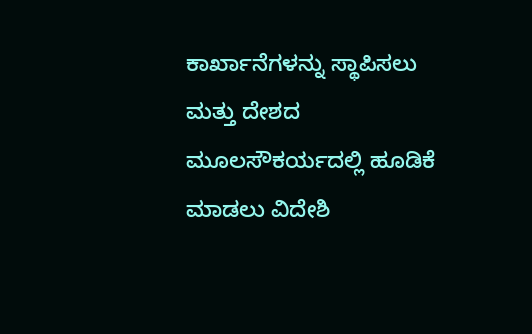ಕಾರ್ಖಾನೆಗಳನ್ನು ಸ್ಥಾಪಿಸಲು ಮತ್ತು ದೇಶದ ಮೂಲಸೌಕರ್ಯದಲ್ಲಿ ಹೂಡಿಕೆ ಮಾಡಲು ವಿದೇಶಿ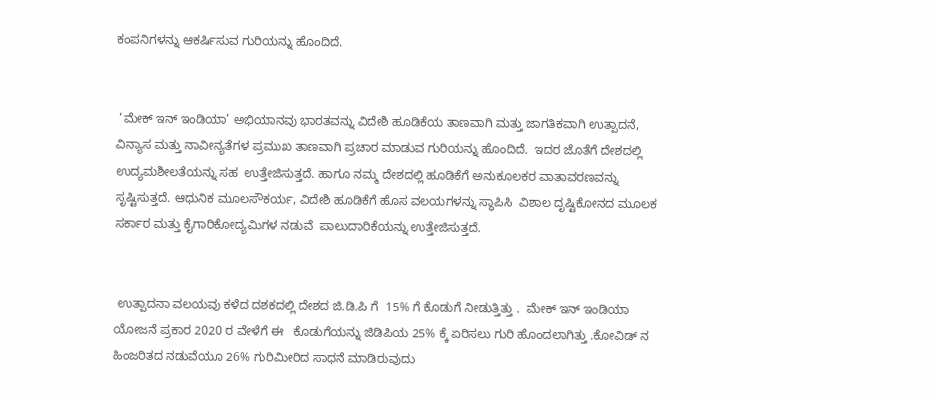ಕಂಪನಿಗಳನ್ನು ಆಕರ್ಷಿಸುವ ಗುರಿಯನ್ನು ಹೊಂದಿದೆ.


 ‘ಮೇಕ್ ಇನ್ ಇಂಡಿಯಾ’ ಅಭಿಯಾನವು ಭಾರತವನ್ನು ವಿದೇಶಿ ಹೂಡಿಕೆಯ ತಾಣವಾಗಿ ಮತ್ತು ಜಾಗತಿಕವಾಗಿ ಉತ್ಪಾದನೆ, ವಿನ್ಯಾಸ ಮತ್ತು ನಾವೀನ್ಯತೆಗಳ ಪ್ರಮುಖ ತಾಣವಾಗಿ ಪ್ರಚಾರ ಮಾಡುವ ಗುರಿಯನ್ನು ಹೊಂದಿದೆ.  ಇದರ ಜೊತೆಗೆ ದೇಶದಲ್ಲಿ ಉದ್ಯಮಶೀಲತೆಯನ್ನು ಸಹ  ಉತ್ತೇಜಿಸುತ್ತದೆ. ಹಾಗೂ ನಮ್ಮ ದೇಶದಲ್ಲಿ ಹೂಡಿಕೆಗೆ ಅನುಕೂಲಕರ ವಾತಾವರಣವನ್ನು ಸೃಷ್ಟಿಸುತ್ತದೆ. ಆಧುನಿಕ ಮೂಲಸೌಕರ್ಯ, ವಿದೇಶಿ ಹೂಡಿಕೆಗೆ ಹೊಸ ವಲಯಗಳನ್ನು ಸ್ಥಾಪಿಸಿ  ವಿಶಾಲ ದೃಷ್ಟಿಕೋನದ ಮೂಲಕ ಸರ್ಕಾರ ಮತ್ತು ಕೈಗಾರಿಕೋದ್ಯಮಿಗಳ ನಡುವೆ  ಪಾಲುದಾರಿಕೆಯನ್ನು ಉತ್ತೇಜಿಸುತ್ತದೆ.


 ಉತ್ಪಾದನಾ ವಲಯವು ಕಳೆದ ದಶಕದಲ್ಲಿ ದೇಶದ ಜಿ.ಡಿ.ಪಿ ಗೆ  15% ಗೆ ಕೊಡುಗೆ ನೀಡುತ್ತಿತ್ತು .  ಮೇಕ್ ಇನ್ ಇಂಡಿಯಾ  ಯೋಜನೆ ಪ್ರಕಾರ 2020 ರ ವೇಳೆಗೆ ಈ   ಕೊಡುಗೆಯನ್ನು ಜಿಡಿಪಿಯ 25% ಕ್ಕೆ ಏರಿಸಲು ಗುರಿ ಹೊಂದಲಾಗಿತ್ತು .ಕೋವಿಡ್ ನ ಹಿಂಜರಿತದ ನಡುವೆಯೂ 26% ಗುರಿಮೀರಿದ ಸಾಧನೆ ಮಾಡಿರುವುದು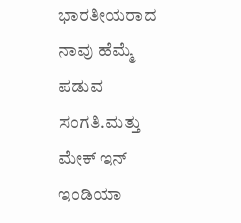ಭಾರತೀಯರಾದ ನಾವು ಹೆಮ್ಮೆ ಪಡುವ ಸಂಗತಿ.ಮತ್ತು ಮೇಕ್ ಇನ್ ಇಂಡಿಯಾ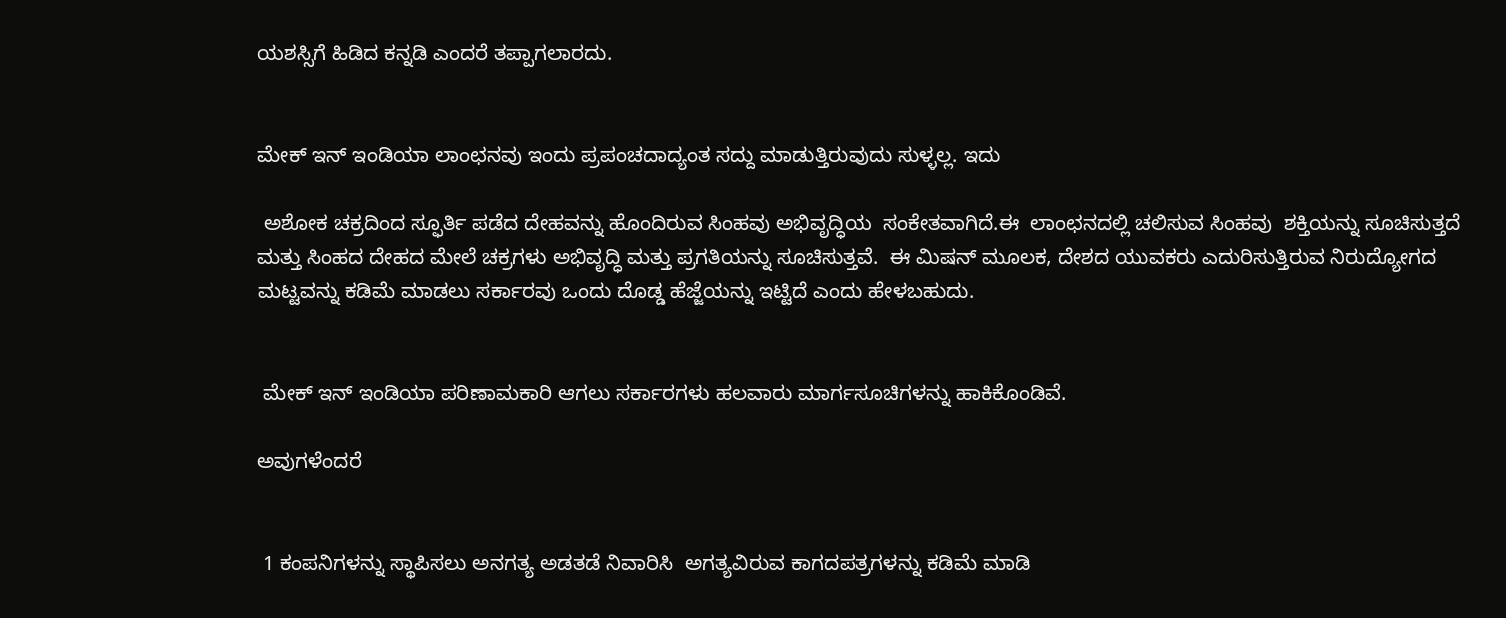ಯಶಸ್ಸಿಗೆ ಹಿಡಿದ ಕನ್ನಡಿ ಎಂದರೆ ತಪ್ಪಾಗಲಾರದು.


ಮೇಕ್ ಇನ್ ಇಂಡಿಯಾ ಲಾಂಛನವು ಇಂದು ಪ್ರಪಂಚದಾದ್ಯಂತ ಸದ್ದು ಮಾಡುತ್ತಿರುವುದು ಸುಳ್ಳಲ್ಲ. ಇದು

 ಅಶೋಕ ಚಕ್ರದಿಂದ ಸ್ಫೂರ್ತಿ ಪಡೆದ ದೇಹವನ್ನು ಹೊಂದಿರುವ ಸಿಂಹವು ಅಭಿವೃದ್ಧಿಯ  ಸಂಕೇತವಾಗಿದೆ.ಈ  ಲಾಂಛನದಲ್ಲಿ ಚಲಿಸುವ ಸಿಂಹವು  ಶಕ್ತಿಯನ್ನು ಸೂಚಿಸುತ್ತದೆ ಮತ್ತು ಸಿಂಹದ ದೇಹದ ಮೇಲೆ ಚಕ್ರಗಳು ಅಭಿವೃದ್ಧಿ ಮತ್ತು ಪ್ರಗತಿಯನ್ನು ಸೂಚಿಸುತ್ತವೆ.  ಈ ಮಿಷನ್ ಮೂಲಕ, ದೇಶದ ಯುವಕರು ಎದುರಿಸುತ್ತಿರುವ ನಿರುದ್ಯೋಗದ ಮಟ್ಟವನ್ನು ಕಡಿಮೆ ಮಾಡಲು ಸರ್ಕಾರವು ಒಂದು ದೊಡ್ಡ ಹೆಜ್ಜೆಯನ್ನು ಇಟ್ಟಿದೆ ಎಂದು ಹೇಳಬಹುದು.


 ಮೇಕ್ ಇನ್ ಇಂಡಿಯಾ ಪರಿಣಾಮಕಾರಿ ಆಗಲು ಸರ್ಕಾರಗಳು ಹಲವಾರು ಮಾರ್ಗಸೂಚಿಗಳನ್ನು ಹಾಕಿಕೊಂಡಿವೆ.

ಅವುಗಳೆಂದರೆ


 1 ಕಂಪನಿಗಳನ್ನು ಸ್ಥಾಪಿಸಲು ಅನಗತ್ಯ ಅಡತಡೆ ನಿವಾರಿಸಿ  ಅಗತ್ಯವಿರುವ ಕಾಗದಪತ್ರಗಳನ್ನು ಕಡಿಮೆ ಮಾಡಿ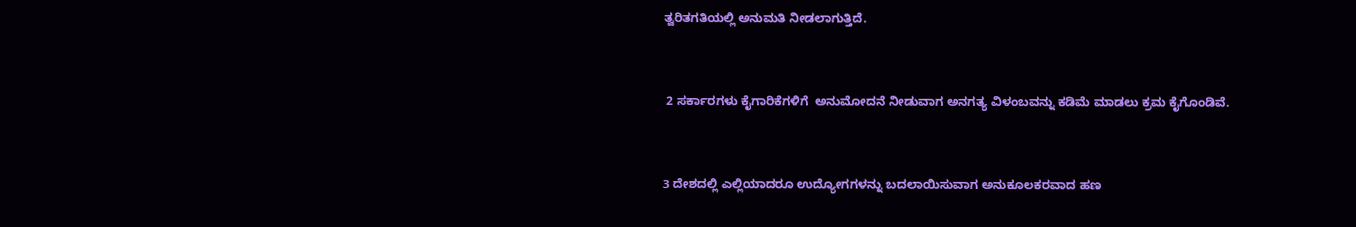ತ್ವರಿತಗತಿಯಲ್ಲಿ ಅನುಮತಿ ನೀಡಲಾಗುತ್ತಿದೆ.


 2 ಸರ್ಕಾರಗಳು ಕೈಗಾರಿಕೆಗಳಿಗೆ  ಅನುಮೋದನೆ ನೀಡುವಾಗ ಅನಗತ್ಯ ವಿಳಂಬವನ್ನು ಕಡಿಮೆ ಮಾಡಲು ಕ್ರಮ ಕೈಗೊಂಡಿವೆ.


3 ದೇಶದಲ್ಲಿ ಎಲ್ಲಿಯಾದರೂ ಉದ್ಯೋಗಗಳನ್ನು ಬದಲಾಯಿಸುವಾಗ ಅನುಕೂಲಕರವಾದ ಹಣ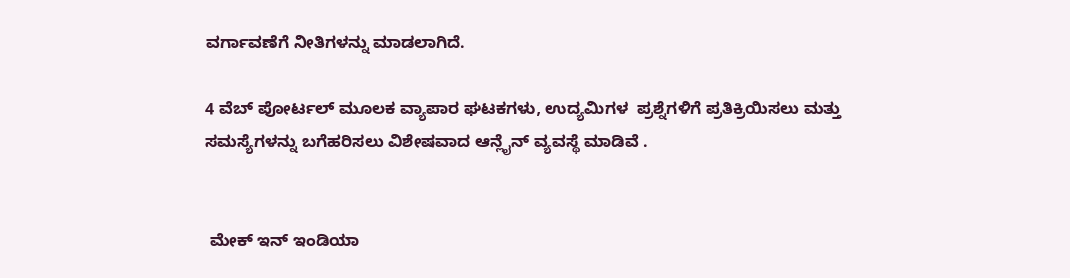ವರ್ಗಾವಣೆಗೆ ನೀತಿಗಳನ್ನು ಮಾಡಲಾಗಿದೆ.

4 ವೆಬ್ ಪೋರ್ಟಲ್ ಮೂಲಕ ವ್ಯಾಪಾರ ಘಟಕಗಳು, ಉದ್ಯಮಿಗಳ  ಪ್ರಶ್ನೆಗಳಿಗೆ ಪ್ರತಿಕ್ರಿಯಿಸಲು ಮತ್ತು ಸಮಸ್ಯೆಗಳನ್ನು ಬಗೆಹರಿಸಲು ವಿಶೇಷವಾದ ಆನ್ಲೈನ್ ವ್ಯವಸ್ಥೆ ಮಾಡಿವೆ .


 ಮೇಕ್ ಇನ್ ಇಂಡಿಯಾ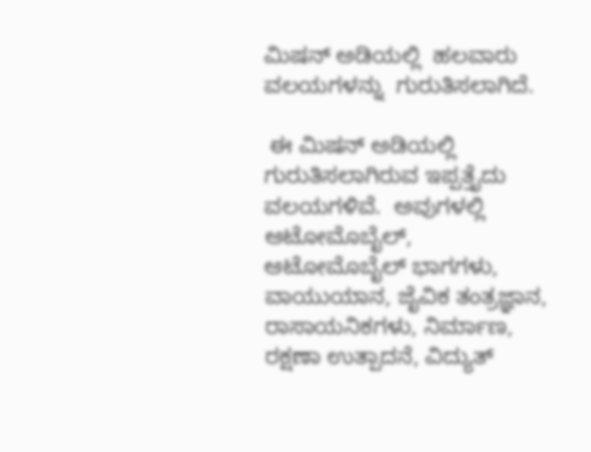ಮಿಷನ್ ಅಡಿಯಲ್ಲಿ  ಹಲವಾರು ವಲಯಗಳನ್ನು  ಗುರುತಿಸಲಾಗಿದೆ.

 ಈ ಮಿಷನ್ ಅಡಿಯಲ್ಲಿ ಗುರುತಿಸಲಾಗಿರುವ ಇಪ್ಪತ್ತೈದು ವಲಯಗಳಿವೆ.  ಅವುಗಳಲ್ಲಿ ಆಟೋಮೊಬೈಲ್, ಆಟೋಮೊಬೈಲ್ ಭಾಗಗಳು, ವಾಯುಯಾನ, ಜೈವಿಕ ತಂತ್ರಜ್ಞಾನ, ರಾಸಾಯನಿಕಗಳು, ನಿರ್ಮಾಣ, ರಕ್ಷಣಾ ಉತ್ಪಾದನೆ, ವಿದ್ಯುತ್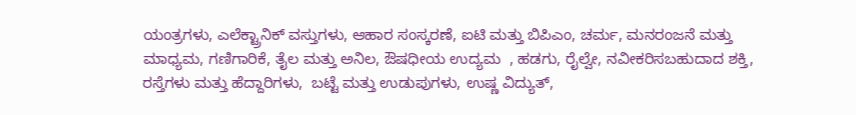ಯಂತ್ರಗಳು, ಎಲೆಕ್ಟ್ರಾನಿಕ್ ವಸ್ತುಗಳು, ಆಹಾರ ಸಂಸ್ಕರಣೆ, ಐಟಿ ಮತ್ತು ಬಿಪಿಎಂ, ಚರ್ಮ, ಮನರಂಜನೆ ಮತ್ತು ಮಾಧ್ಯಮ, ಗಣಿಗಾರಿಕೆ, ತೈಲ ಮತ್ತು ಅನಿಲ, ಔಷಧೀಯ ಉದ್ಯಮ  , ಹಡಗು, ರೈಲ್ವೇ, ನವೀಕರಿಸಬಹುದಾದ ಶಕ್ತಿ, ರಸ್ತೆಗಳು ಮತ್ತು ಹೆದ್ದಾರಿಗಳು,  ಬಟ್ಟೆ ಮತ್ತು ಉಡುಪುಗಳು, ಉಷ್ಣ ವಿದ್ಯುತ್,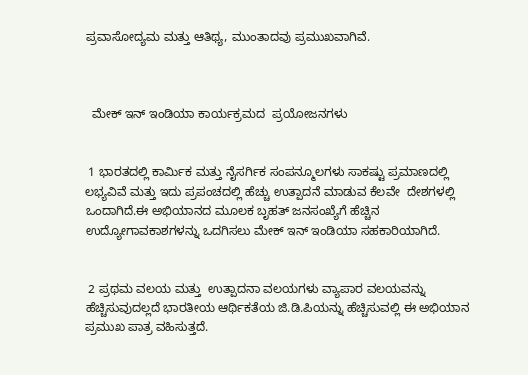ಪ್ರವಾಸೋದ್ಯಮ ಮತ್ತು ಆತಿಥ್ಯ, ಮುಂತಾದವು ಪ್ರಮುಖವಾಗಿವೆ.



  ಮೇಕ್ ಇನ್ ಇಂಡಿಯಾ ಕಾರ್ಯಕ್ರಮದ  ಪ್ರಯೋಜನಗಳು


 1 ಭಾರತದಲ್ಲಿ ಕಾರ್ಮಿಕ ಮತ್ತು ನೈಸರ್ಗಿಕ ಸಂಪನ್ಮೂಲಗಳು ಸಾಕಷ್ಟು ಪ್ರಮಾಣದಲ್ಲಿ ಲಭ್ಯವಿವೆ ಮತ್ತು ಇದು ಪ್ರಪಂಚದಲ್ಲಿ ಹೆಚ್ಚು ಉತ್ಪಾದನೆ ಮಾಡುವ ಕೆಲವೇ  ದೇಶಗಳಲ್ಲಿ ಒಂದಾಗಿದೆ.ಈ ಅಭಿಯಾನದ ಮೂಲಕ ಬೃಹತ್ ಜನಸಂಖ್ಯೆಗೆ ಹೆಚ್ಚಿನ ಉದ್ಯೋಗಾವಕಾಶಗಳನ್ನು ಒದಗಿಸಲು ಮೇಕ್ ಇನ್ ಇಂಡಿಯಾ ಸಹಕಾರಿಯಾಗಿದೆ.


 2 ಪ್ರಥಮ ವಲಯ ಮತ್ತು  ಉತ್ಪಾದನಾ ವಲಯಗಳು ವ್ಯಾಪಾರ ವಲಯವನ್ನು ಹೆಚ್ಚಿಸುವುದಲ್ಲದೆ ಭಾರತೀಯ ಆರ್ಥಿಕತೆಯ ಜಿ.ಡಿ.ಪಿಯನ್ನು ಹೆಚ್ಚಿಸುವಲ್ಲಿ ಈ ಅಭಿಯಾನ ಪ್ರಮುಖ ಪಾತ್ರ ವಹಿಸುತ್ತದೆ.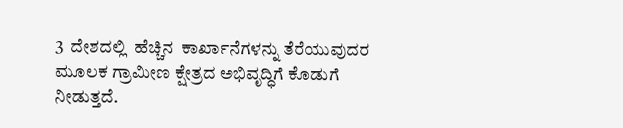3  ದೇಶದಲ್ಲಿ  ಹೆಚ್ಚಿನ  ಕಾರ್ಖಾನೆಗಳನ್ನು ತೆರೆಯುವುದರ ಮೂಲಕ ಗ್ರಾಮೀಣ ಕ್ಷೇತ್ರದ ಅಭಿವೃದ್ಧಿಗೆ ಕೊಡುಗೆ ನೀಡುತ್ತದೆ.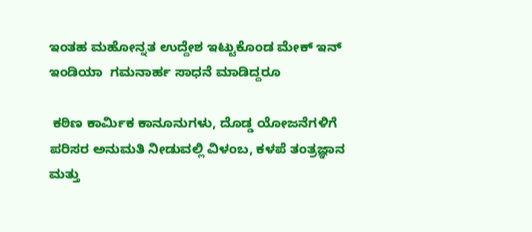ಇಂತಹ ಮಹೋನ್ನತ ಉದ್ದೇಶ ಇಟ್ಟುಕೊಂಡ ಮೇಕ್ ಇನ್ ಇಂಡಿಯಾ  ಗಮನಾರ್ಹ ಸಾಧನೆ ಮಾಡಿದ್ದರೂ

 ಕಠಿಣ ಕಾರ್ಮಿಕ ಕಾನೂನುಗಳು, ದೊಡ್ಡ ಯೋಜನೆಗಳಿಗೆ ಪರಿಸರ ಅನುಮತಿ ನೀಡುವಲ್ಲಿ ವಿಳಂಬ, ಕಳಪೆ ತಂತ್ರಜ್ಞಾನ ಮತ್ತು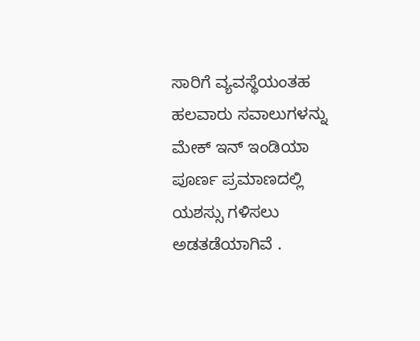ಸಾರಿಗೆ ವ್ಯವಸ್ಥೆಯಂತಹ ಹಲವಾರು ಸವಾಲುಗಳನ್ನು ಮೇಕ್ ಇನ್ ಇಂಡಿಯಾ ಪೂರ್ಣ ಪ್ರಮಾಣದಲ್ಲಿ ಯಶಸ್ಸು ಗಳಿಸಲು ಅಡತಡೆಯಾಗಿವೆ .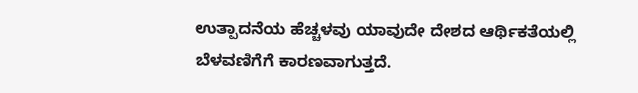ಉತ್ಪಾದನೆಯ ಹೆಚ್ಚಳವು ಯಾವುದೇ ದೇಶದ ಆರ್ಥಿಕತೆಯಲ್ಲಿ ಬೆಳವಣಿಗೆಗೆ ಕಾರಣವಾಗುತ್ತದೆ.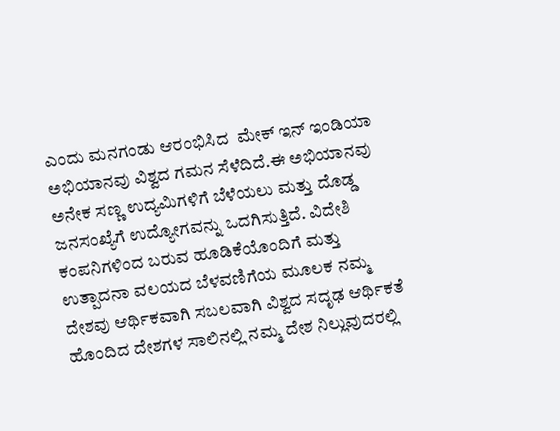ಎಂದು ಮನಗಂಡು ಆರಂಭಿಸಿದ  ಮೇಕ್ ಇನ್ ಇಂಡಿಯಾ ಅಭಿಯಾನವು ವಿಶ್ವದ ಗಮನ ಸೆಳೆದಿದೆ.ಈ ಅಭಿಯಾನವು ಅನೇಕ ಸಣ್ಣ ಉದ್ಯಮಿಗಳಿಗೆ ಬೆಳೆಯಲು ಮತ್ತು ದೊಡ್ಡ ಜನಸಂಖ್ಯೆಗೆ ಉದ್ಯೋಗವನ್ನು ಒದಗಿಸುತ್ತಿದೆ. ವಿದೇಶಿ ಕಂಪನಿಗಳಿಂದ ಬರುವ ಹೂಡಿಕೆಯೊಂದಿಗೆ ಮತ್ತು ಉತ್ಪಾದನಾ ವಲಯದ ಬೆಳವಣಿಗೆಯ ಮೂಲಕ ನಮ್ಮ ದೇಶವು ಆರ್ಥಿಕವಾಗಿ ಸಬಲವಾಗಿ ವಿಶ್ವದ ಸದೃಢ ಆರ್ಥಿಕತೆ ಹೊಂದಿದ ದೇಶಗಳ ಸಾಲಿನಲ್ಲಿ ನಮ್ಮ ದೇಶ ನಿಲ್ಲುವುದರಲ್ಲಿ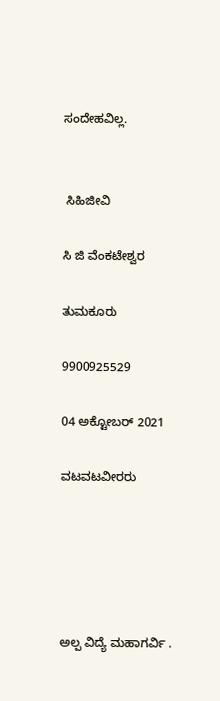ಸಂದೇಹವಿಲ್ಲ.


 ಸಿಹಿಜೀವಿ

ಸಿ ಜಿ ವೆಂಕಟೇಶ್ವರ

ತುಮಕೂರು

9900925529

04 ಅಕ್ಟೋಬರ್ 2021

ವಟವಟವೀರರು





ಅಲ್ಪ ವಿದ್ಯೆ ಮಹಾಗರ್ವಿ .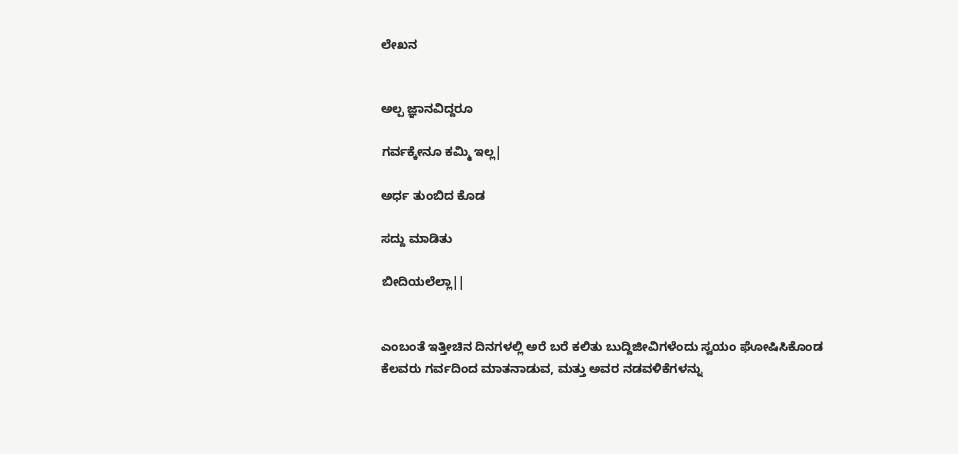ಲೇಖನ


ಅಲ್ಪ ಜ್ಞಾನವಿದ್ದರೂ

ಗರ್ವಕ್ಕೇನೂ ಕಮ್ಮಿ ಇಲ್ಲ|

ಅರ್ಧ ತುಂಬಿದ ಕೊಡ

ಸದ್ದು ಮಾಡಿತು

ಬೀದಿಯಲೆಲ್ಲಾ||


ಎಂಬಂತೆ ಇತ್ತೀಚಿನ ದಿನಗಳಲ್ಲಿ ಅರೆ ಬರೆ ಕಲಿತು ಬುದ್ದಿಜೀವಿಗಳೆಂದು ಸ್ವಯಂ ಘೋಷಿಸಿಕೊಂಡ ಕೆಲವರು ಗರ್ವದಿಂದ ಮಾತನಾಡುವ, ಮತ್ತು ಅವರ ನಡವಳಿಕೆಗಳನ್ನು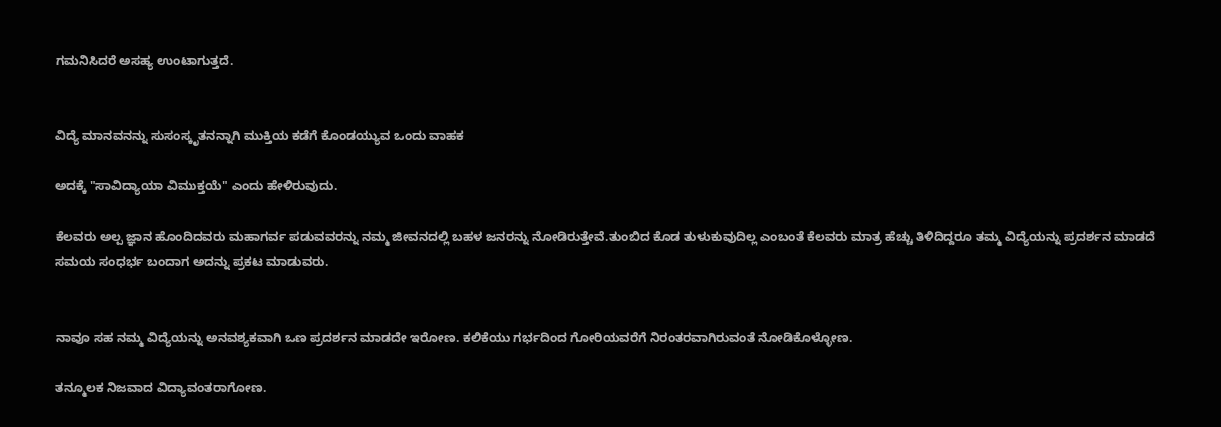ಗಮನಿಸಿದರೆ ಅಸಹ್ಯ ಉಂಟಾಗುತ್ತದೆ.


ವಿದ್ಯೆ ಮಾನವನನ್ನು ಸುಸಂಸ್ಕೃತನನ್ನಾಗಿ ಮುಕ್ತಿಯ ಕಡೆಗೆ ಕೊಂಡಯ್ಯುವ ಒಂದು ವಾಹಕ

ಅದಕ್ಕೆ "ಸಾವಿದ್ಯಾಯಾ ವಿಮುಕ್ತಯೆ" ಎಂದು ಹೇಳಿರುವುದು.

ಕೆಲವರು ಅಲ್ಪ ಜ್ಞಾನ ಹೊಂದಿದವರು ಮಹಾಗರ್ವ ಪಡುವವರನ್ನು ನಮ್ಮ ಜೀವನದಲ್ಲಿ ಬಹಳ ಜನರನ್ನು ನೋಡಿರುತ್ತೇವೆ.ತುಂಬಿದ ಕೊಡ ತುಳುಕುವುದಿಲ್ಲ ಎಂಬಂತೆ ಕೆಲವರು ಮಾತ್ರ ಹೆಚ್ಚು ತಿಳಿದಿದ್ದರೂ ತಮ್ಮ ವಿದ್ಯೆಯನ್ನು ಪ್ರದರ್ಶನ ಮಾಡದೆ ಸಮಯ ಸಂಧರ್ಭ ಬಂದಾಗ ಅದನ್ನು ಪ್ರಕಟ ಮಾಡುವರು.


ನಾವೂ ಸಹ ನಮ್ಮ ವಿದ್ಯೆಯನ್ನು ಅನವಶ್ಯಕವಾಗಿ ಒಣ ಪ್ರದರ್ಶನ ಮಾಡದೇ ಇರೋಣ. ಕಲಿಕೆಯು ಗರ್ಭದಿಂದ ಗೋರಿಯವರೆಗೆ ನಿರಂತರವಾಗಿರುವಂತೆ ನೋಡಿಕೊಳ್ಳೋಣ.

ತನ್ಮೂಲಕ ‌ನಿಜವಾದ ವಿದ್ಯಾವಂತರಾಗೋಣ.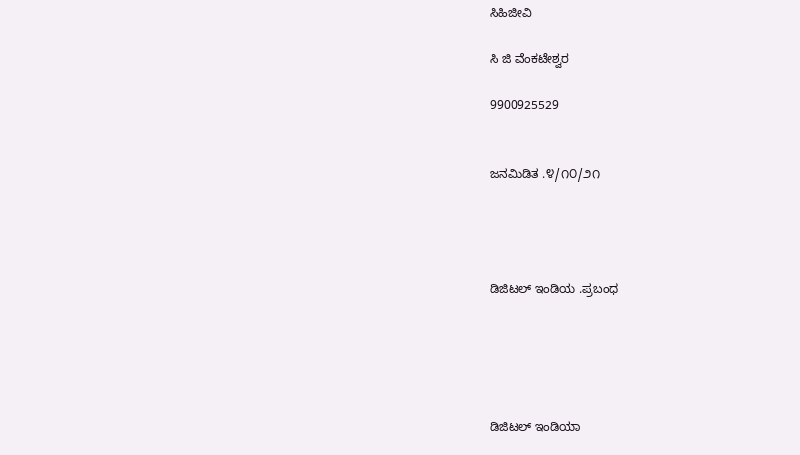ಸಿಹಿಜೀವಿ

ಸಿ ಜಿ ವೆಂಕಟೇಶ್ವರ

9900925529


ಜನಮಿಡಿತ .೪/೧೦/೨೧




ಡಿಜಿಟಲ್ ಇಂಡಿಯ .ಪ್ರಬಂಧ





ಡಿಜಿಟಲ್ ಇಂಡಿಯಾ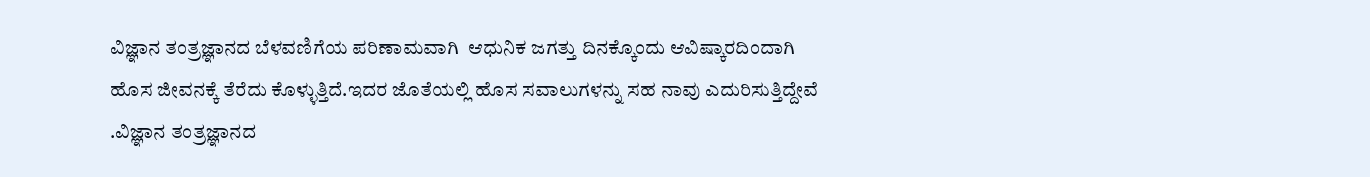ವಿಜ್ಞಾನ ತಂತ್ರಜ್ಞಾನದ ಬೆಳವಣಿಗೆಯ ಪರಿಣಾಮವಾಗಿ  ಆಧುನಿಕ ಜಗತ್ತು ದಿನಕ್ಕೊಂದು ಆವಿಷ್ಕಾರದಿಂದಾಗಿ ಹೊಸ ಜೀವನಕ್ಕೆ ತೆರೆದು ಕೊಳ‍್ಳುತ್ತಿದೆ.ಇದರ ಜೊತೆಯಲ್ಲಿ ಹೊಸ ಸವಾಲುಗಳನ್ನು ಸಹ ನಾವು ಎದುರಿಸುತ್ತಿದ್ದೇವೆ .ವಿಜ್ಞಾನ ತಂತ್ರಜ್ಞಾನದ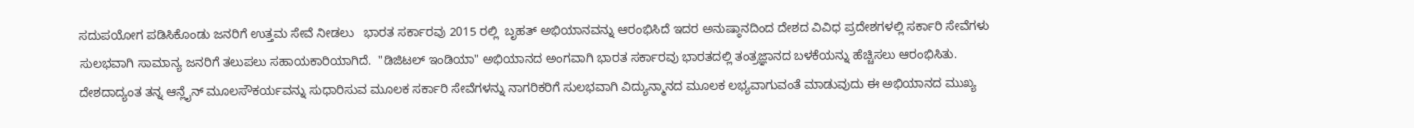ಸದುಪಯೋಗ ಪಡಿಸಿಕೊಂಡು ಜನರಿಗೆ ಉತ್ತಮ ಸೇವೆ ನೀಡಲು   ಭಾರತ ಸರ್ಕಾರವು 2015 ರಲ್ಲಿ  ಬೃಹತ್ ಅಭಿಯಾನವನ್ನು ಆರಂಭಿಸಿದೆ ಇದರ ಅನುಷ್ಠಾನದಿಂದ ದೇಶದ ವಿವಿಧ ಪ್ರದೇಶಗಳಲ್ಲಿ ಸರ್ಕಾರಿ ಸೇವೆಗಳು ಸುಲಭವಾಗಿ ಸಾಮಾನ್ಯ ಜನರಿಗೆ ತಲುಪಲು ಸಹಾಯಕಾರಿಯಾಗಿದೆ.  "ಡಿಜಿಟಲ್ ಇಂಡಿಯಾ" ಅಭಿಯಾನದ ಅಂಗವಾಗಿ ಭಾರತ ಸರ್ಕಾರವು ಭಾರತದಲ್ಲಿ ತಂತ್ರಜ್ಞಾನದ ಬಳಕೆಯನ್ನು ಹೆಚ್ಚಿಸಲು ಆರಂಭಿಸಿತು. ದೇಶದಾದ್ಯಂತ ತನ್ನ ಆನ್ಲೈನ್ ಮೂಲಸೌಕರ್ಯವನ್ನು ಸುಧಾರಿಸುವ ಮೂಲಕ ಸರ್ಕಾರಿ ಸೇವೆಗಳನ್ನು ನಾಗರಿಕರಿಗೆ ಸುಲಭವಾಗಿ ವಿದ್ಯುನ್ಮಾನದ ಮೂಲಕ ಲಭ್ಯವಾಗುವಂತೆ ಮಾಡುವುದು ಈ ಅಭಿಯಾನದ ಮುಖ್ಯ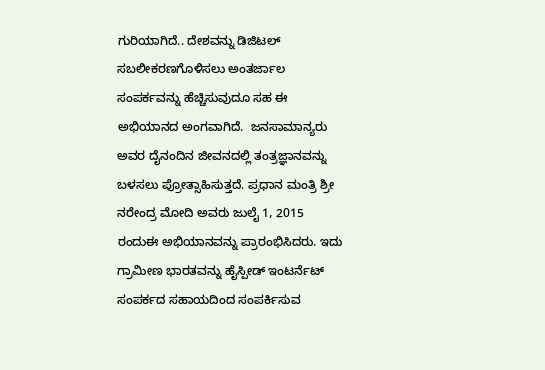ಗುರಿಯಾಗಿದೆ.. ದೇಶವನ್ನು ಡಿಜಿಟಲ್ ಸಬಲೀಕರಣಗೊಳಿಸಲು ಅಂತರ್ಜಾಲ ಸಂಪರ್ಕವನ್ನು ಹೆಚ್ಚಿಸುವುದೂ ಸಹ ಈ ಅಭಿಯಾನದ ಅಂಗವಾಗಿದೆ.  ಜನಸಾಮಾನ್ಯರು  ಅವರ ದೈನಂದಿನ ಜೀವನದಲ್ಲಿ ತಂತ್ರಜ್ಞಾನವನ್ನು ಬಳಸಲು ಪ್ರೋತ್ಸಾಹಿಸುತ್ತದೆ. ಪ್ರಧಾನ ಮಂತ್ರಿ ಶ್ರೀ ನರೇಂದ್ರ ಮೋದಿ ಅವರು ಜುಲೈ 1, 2015 ರಂದುಈ ಅಭಿಯಾನವನ್ನು ಪ್ರಾರಂಭಿಸಿದರು. ಇದು ಗ್ರಾಮೀಣ ಭಾರತವನ್ನು ಹೈಸ್ಪೀಡ್ ಇಂಟರ್ನೆಟ್ ಸಂಪರ್ಕದ ಸಹಾಯದಿಂದ ಸಂಪರ್ಕಿಸುವ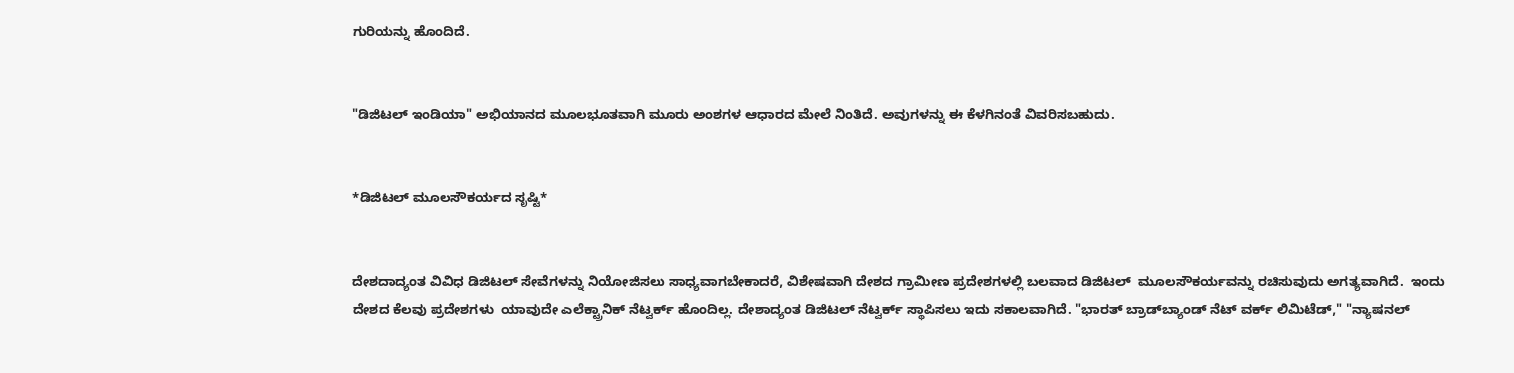ಗುರಿಯನ್ನು ಹೊಂದಿದೆ.


"ಡಿಜಿಟಲ್ ಇಂಡಿಯಾ" ಅಭಿಯಾನದ ಮೂಲಭೂತವಾಗಿ ಮೂರು ಅಂಶಗಳ ಆಧಾರದ ಮೇಲೆ ನಿಂತಿದೆ. ಅವುಗಳನ್ನು ಈ ಕೆಳಗಿನಂತೆ ವಿವರಿಸಬಹುದು.


*ಡಿಜಿಟಲ್ ಮೂಲಸೌಕರ್ಯದ ಸೃಷ್ಟಿ*


ದೇಶದಾದ್ಯಂತ ವಿವಿಧ ಡಿಜಿಟಲ್ ಸೇವೆಗಳನ್ನು ನಿಯೋಜಿಸಲು ಸಾಧ್ಯವಾಗಬೇಕಾದರೆ, ವಿಶೇಷವಾಗಿ ದೇಶದ ಗ್ರಾಮೀಣ ಪ್ರದೇಶಗಳಲ್ಲಿ ಬಲವಾದ ಡಿಜಿಟಲ್  ಮೂಲಸೌಕರ್ಯವನ್ನು ರಚಿಸುವುದು ಅಗತ್ಯವಾಗಿದೆ.  ಇಂದು  ದೇಶದ ಕೆಲವು ಪ್ರದೇಶಗಳು  ಯಾವುದೇ ಎಲೆಕ್ಟ್ರಾನಿಕ್ ನೆಟ್ವರ್ಕ್ ಹೊಂದಿಲ್ಲ. ದೇಶಾದ್ಯಂತ ಡಿಜಿಟಲ್ ನೆಟ್ವರ್ಕ್ ಸ್ಥಾಪಿಸಲು ಇದು ಸಕಾಲವಾಗಿದೆ. "ಭಾರತ್ ಬ್ರಾಡ್‌ಬ್ಯಾಂಡ್ ನೆಟ್ ವರ್ಕ್ ಲಿಮಿಟೆಡ್," "ನ್ಯಾಷನಲ್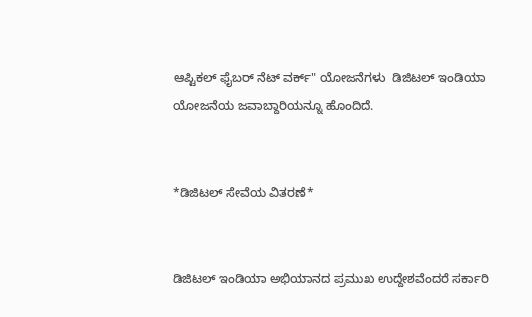ಆಪ್ಟಿಕಲ್ ಫೈಬರ್ ನೆಟ್ ವರ್ಕ್" ಯೋಜನೆಗಳು  ಡಿಜಿಟಲ್ ಇಂಡಿಯಾ ಯೋಜನೆಯ ಜವಾಬ್ದಾರಿಯನ್ನೂ ಹೊಂದಿದೆ.


*ಡಿಜಿಟಲ್ ಸೇವೆಯ ವಿತರಣೆ*


ಡಿಜಿಟಲ್ ಇಂಡಿಯಾ ಅಭಿಯಾನದ ಪ್ರಮುಖ ಉದ್ದೇಶವೆಂದರೆ ಸರ್ಕಾರಿ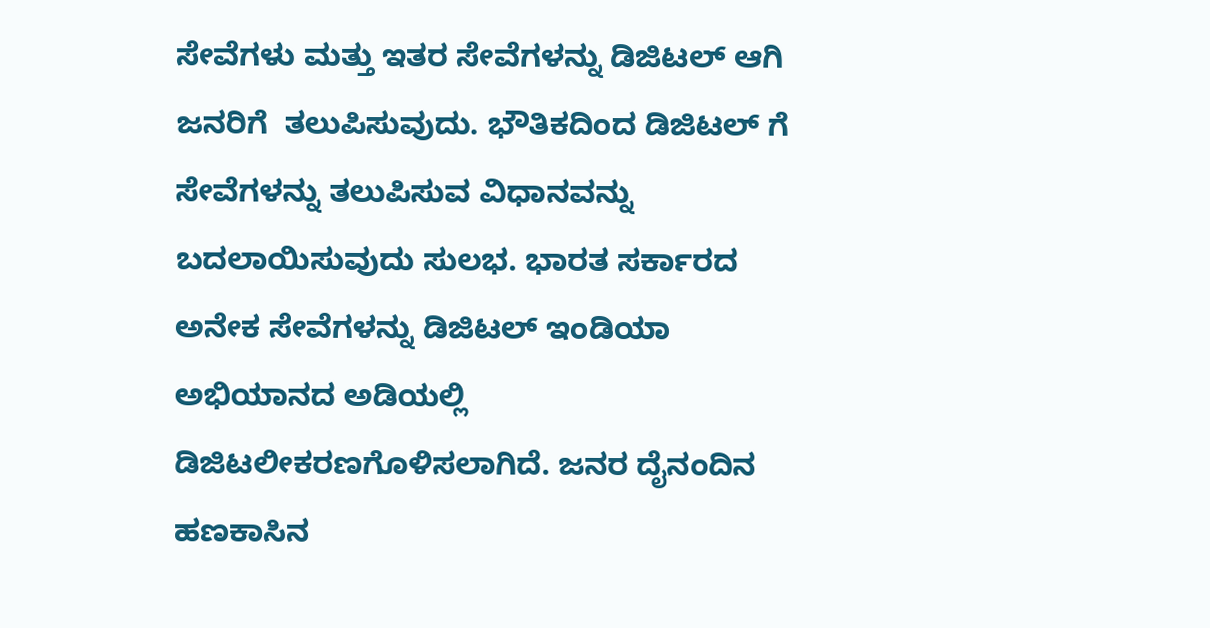ಸೇವೆಗಳು ಮತ್ತು ಇತರ ಸೇವೆಗಳನ್ನು ಡಿಜಿಟಲ್ ಆಗಿ ಜನರಿಗೆ  ತಲುಪಿಸುವುದು. ಭೌತಿಕದಿಂದ ಡಿಜಿಟಲ್ ಗೆ ಸೇವೆಗಳನ್ನು ತಲುಪಿಸುವ ವಿಧಾನವನ್ನು ಬದಲಾಯಿಸುವುದು ಸುಲಭ. ಭಾರತ ಸರ್ಕಾರದ ಅನೇಕ ಸೇವೆಗಳನ್ನು ಡಿಜಿಟಲ್ ಇಂಡಿಯಾ ಅಭಿಯಾನದ ಅಡಿಯಲ್ಲಿ ಡಿಜಿಟಲೀಕರಣಗೊಳಿಸಲಾಗಿದೆ. ಜನರ ದೈನಂದಿನ ಹಣಕಾಸಿನ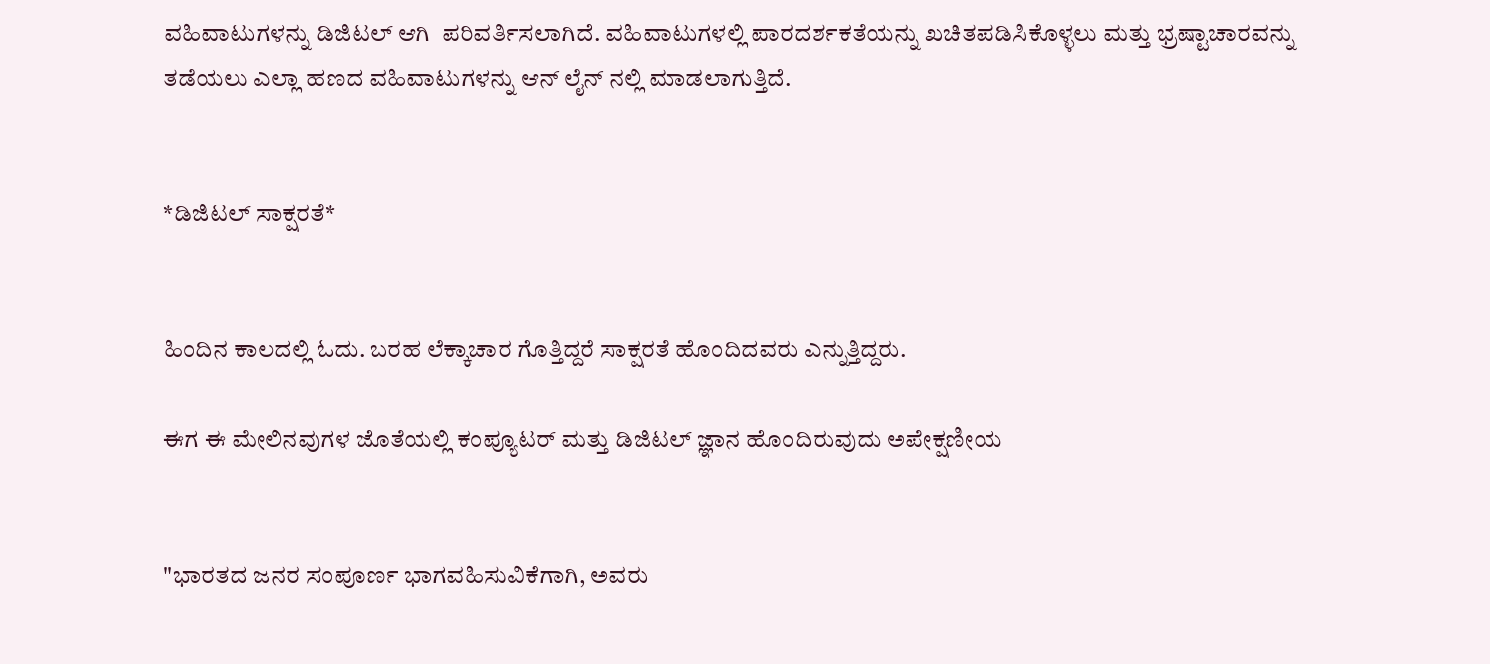ವಹಿವಾಟುಗಳನ್ನು ಡಿಜಿಟಲ್ ಆಗಿ  ಪರಿವರ್ತಿಸಲಾಗಿದೆ. ವಹಿವಾಟುಗಳಲ್ಲಿ ಪಾರದರ್ಶಕತೆಯನ್ನು ಖಚಿತಪಡಿಸಿಕೊಳ್ಳಲು ಮತ್ತು ಭ್ರಷ್ಟಾಚಾರವನ್ನು ತಡೆಯಲು ಎಲ್ಲಾ ಹಣದ ವಹಿವಾಟುಗಳನ್ನು ಆನ್ ಲೈನ್ ನಲ್ಲಿ ಮಾಡಲಾಗುತ್ತಿದೆ.


*ಡಿಜಿಟಲ್ ಸಾಕ್ಷರತೆ*


ಹಿಂದಿನ ಕಾಲದಲ್ಲಿ ಓದು. ಬರಹ ಲೆಕ್ಕಾಚಾರ ಗೊತ್ತಿದ್ದರೆ ಸಾಕ್ಷರತೆ ಹೊಂದಿದವರು ಎನ್ನುತ್ತಿದ್ದರು.

ಈಗ ಈ ಮೇಲಿನವುಗಳ ಜೊತೆಯಲ್ಲಿ ಕಂಪ್ಯೂಟರ್ ಮತ್ತು ಡಿಜಿಟಲ್ ಜ್ಞಾನ ಹೊಂದಿರುವುದು ಅಪೇಕ್ಷಣೀಯ


"ಭಾರತದ ಜನರ ಸಂಪೂರ್ಣ ಭಾಗವಹಿಸುವಿಕೆಗಾಗಿ, ಅವರು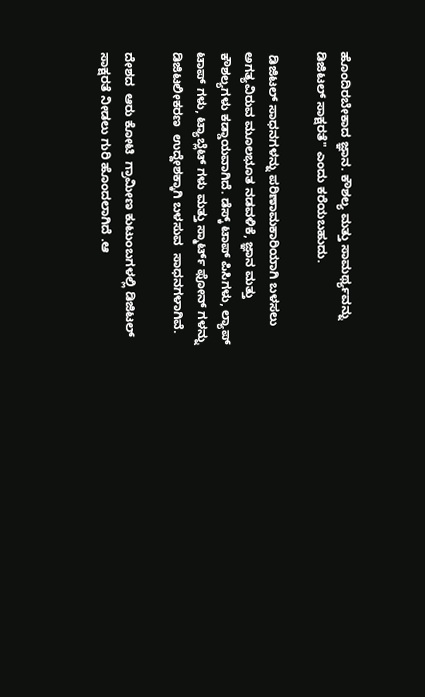ಹೊಂದಿರಬೇಕಾದ ಜ್ಞಾನ. ಕೌಶಲ್ಯ ಮತ್ತು ಸಾಮರ್ಥ್ಯವನ್ನು ಡಿಜಿಟಲ್ ಸಾಕ್ಷರತೆ" ಎಂದು ಕರೆಯಬಹುದು.

 ಡಿಜಿಟಲ್ ಸಾಧನಗಳನ್ನು ಪರಿಣಾಮಕಾರಿಯಾಗಿ ಬಳಸಲು ಅಗತ್ಯವಿರುವ ಮೂಲಭೂತ ನಡವಳಿಕೆ, ಜ್ಞಾನ ಮತ್ತು ಕೌಶಲ್ಯಗಳು ಕಡ್ಡಾಯವಾಗಿದೆ. ಡೆಸ್ಕ್ ಟಾಪ್ ಪಿಸಿಗಳು, ಲ್ಯಾಪ್ ಟಾಪ್ ಗಳು, ಟ್ಯಾಬ್ಲೆಟ್ ಗಳು ಮತ್ತು ಸ್ಮಾರ್ಟ್ ಫೋನ್ ಗಳನ್ನು ಡಿಜಿಟಲೀಕರಣ  ಉದ್ದೇಶಕ್ಕಾಗಿ ಬಳಸುವ  ಸಾಧನಗಳಾಗಿವೆ.

ದೇಶದ  ಆರು ಕೋಟಿ  ಗ್ರಾಮೀಣ ಕುಟುಂಬಗಳಲ್ಲಿ ಡಿಜಿಟಲ್ ಸಾಕ್ಷರತೆ ನೀಡಲು ಗುರಿ ಹೊಂದಲಾಗಿದೆ .ಆ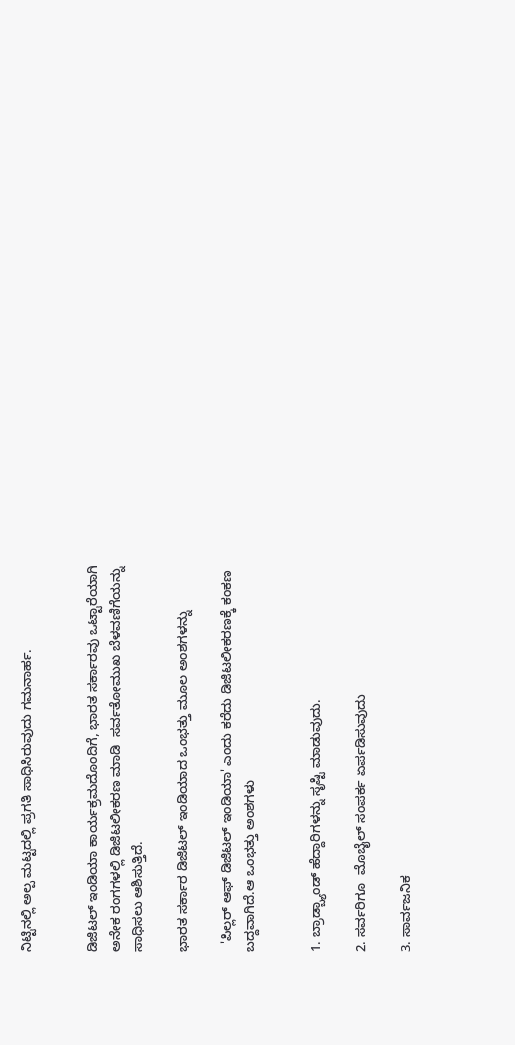ನಿಟ್ಟಿನಲ್ಲಿ ಅಲ್ಪ ಮಟ್ಟದಲ್ಲಿ ಪ್ರಗತಿ ಸಾಧಿಸಿರುವುದು ಗಮನಾರ್ಹ.


ಡಿಜಿಟಲ್ ಇಂಡಿಯಾ ಕಾರ್ಯಕ್ರಮದೊಂದಿಗೆ, ಭಾರತ ಸರ್ಕಾರವು ಒಟ್ಟಾರೆಯಾಗಿ ಅನೇಕ ರಂಗಗಳಲ್ಲಿ ಡಿಜಿಟಲೀಕರಣ ಮಾಡಿ  ಸರ್ವತೋಮುಖ ಬೆಳವಣಿಗೆಯನ್ನು ಸಾಧಿಸಲು ಆಶಿಸುತ್ತಿದೆ.

ಭಾರತ ಸರ್ಕಾರ ಡಿಜಿಟಲ್ ಇಂಡಿಯಾದ ಒಂಭತ್ತು ಮೂಲ ಅಂಶಗಳನ್ನು

  'ಪಿಲ್ಲರ್ ಆಫ್ ಡಿಜಿಟಲ್ ಇಂಡಿಯಾ' ಎಂದು ಕರೆದು ಡಿಜಿಟಲೀಕರಣಕ್ಕೆ ಕಂಕಣ ಬದ್ದವಾಗಿದೆ.ಆ ಒಂಭತ್ತು ಅಂಶಗಳು


1. ಬ್ರಾಡ್ಬ್ಯಾಂಡ್ ಹೆದ್ದಾರಿಗಳನ್ನು ಸೃಷ್ಟಿ ಮಾಡುವುದು.

2. ಸರ್ವರಿಗೂ  ಮೊಬೈಲ್ ಸಂಪರ್ಕ ಏರ್ಪಡಿಸುವುದು

3. ಸಾರ್ವಜನಿಕ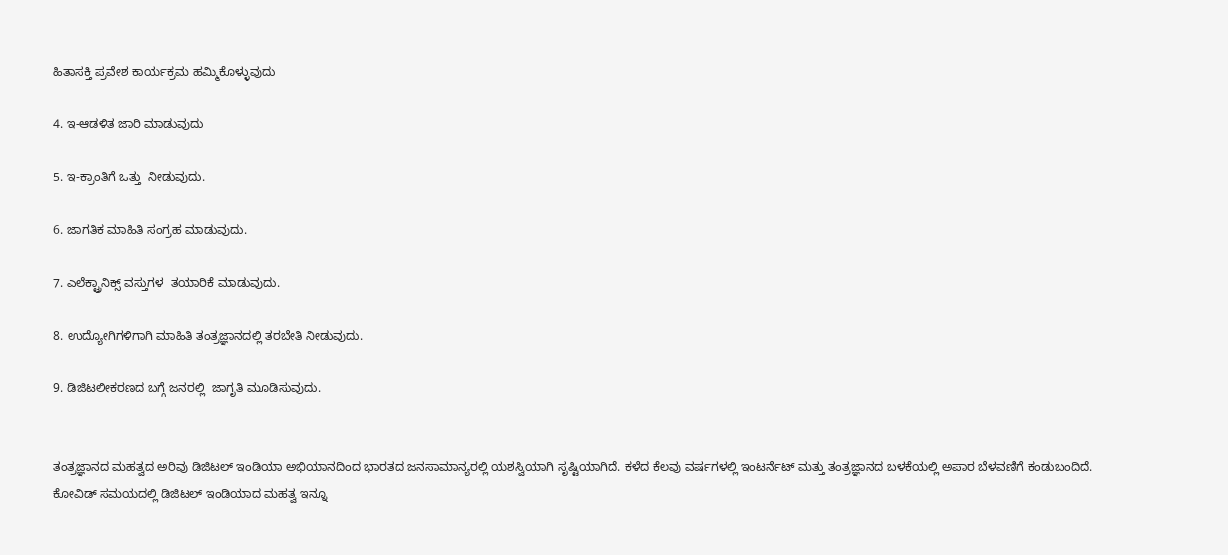ಹಿತಾಸಕ್ತಿ ಪ್ರವೇಶ ಕಾರ್ಯಕ್ರಮ ಹಮ್ಮಿಕೊಳ್ಳುವುದು

4. ಇ-ಆಡಳಿತ ಜಾರಿ ಮಾಡುವುದು

5. ಇ-ಕ್ರಾಂತಿಗೆ ಒತ್ತು  ನೀಡುವುದು.

6. ಜಾಗತಿಕ ಮಾಹಿತಿ ಸಂಗ್ರಹ ಮಾಡುವುದು.

7. ಎಲೆಕ್ಟ್ರಾನಿಕ್ಸ್ ವಸ್ತುಗಳ  ತಯಾರಿಕೆ ಮಾಡುವುದು.

8. ಉದ್ಯೋಗಿಗಳಿಗಾಗಿ ಮಾಹಿತಿ ತಂತ್ರಜ್ಞಾನದಲ್ಲಿ ತರಬೇತಿ ನೀಡುವುದು.

9. ಡಿಜಿಟಲೀಕರಣದ ಬಗ್ಗೆ ಜನರಲ್ಲಿ  ಜಾಗೃತಿ ಮೂಡಿಸುವುದು.


ತಂತ್ರಜ್ಞಾನದ ಮಹತ್ವದ ಅರಿವು ಡಿಜಿಟಲ್ ಇಂಡಿಯಾ ಅಭಿಯಾನದಿಂದ ಭಾರತದ ಜನಸಾಮಾನ್ಯರಲ್ಲಿ ಯಶಸ್ವಿಯಾಗಿ ಸೃಷ್ಟಿಯಾಗಿದೆ. ಕಳೆದ ಕೆಲವು ವರ್ಷಗಳಲ್ಲಿ ಇಂಟರ್ನೆಟ್ ಮತ್ತು ತಂತ್ರಜ್ಞಾನದ ಬಳಕೆಯಲ್ಲಿ ಅಪಾರ ಬೆಳವಣಿಗೆ ಕಂಡುಬಂದಿದೆ.  ಕೋವಿಡ್ ಸಮಯದಲ್ಲಿ ಡಿಜಿಟಲ್ ಇಂಡಿಯಾದ ಮಹತ್ವ ಇನ್ನೂ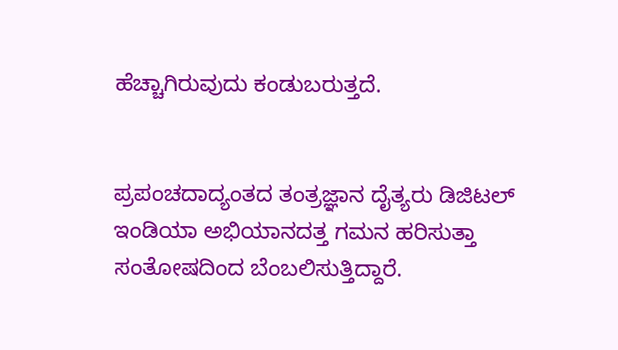ಹೆಚ್ಚಾಗಿರುವುದು ಕಂಡುಬರುತ್ತದೆ.


ಪ್ರಪಂಚದಾದ್ಯಂತದ ತಂತ್ರಜ್ಞಾನ ದೈತ್ಯರು ಡಿಜಿಟಲ್ ಇಂಡಿಯಾ ಅಭಿಯಾನದತ್ತ ಗಮನ ಹರಿಸುತ್ತಾ  ಸಂತೋಷದಿಂದ ಬೆಂಬಲಿಸುತ್ತಿದ್ದಾರೆ.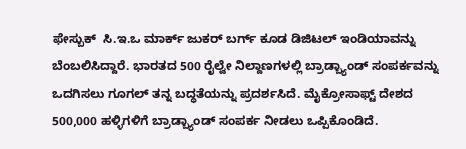ಫೇಸ್ಬುಕ್  ಸಿ.ಇ.ಒ ಮಾರ್ಕ್ ಜುಕರ್ ಬರ್ಗ್ ಕೂಡ ಡಿಜಿಟಲ್ ಇಂಡಿಯಾವನ್ನು ಬೆಂಬಲಿಸಿದ್ದಾರೆ. ಭಾರತದ 500 ರೈಲ್ವೇ ನಿಲ್ದಾಣಗಳಲ್ಲಿ ಬ್ರಾಡ್ಬ್ಯಾಂಡ್ ಸಂಪರ್ಕವನ್ನು ಒದಗಿಸಲು ಗೂಗಲ್ ತನ್ನ ಬದ್ಧತೆಯನ್ನು ಪ್ರದರ್ಶಸಿದೆ. ಮೈಕ್ರೋಸಾಫ್ಟ್ ದೇಶದ 500,000 ಹಳ್ಳಿಗಳಿಗೆ ಬ್ರಾಡ್ಬ್ಯಾಂಡ್ ಸಂಪರ್ಕ ನೀಡಲು ಒಪ್ಪಿಕೊಂಡಿದೆ.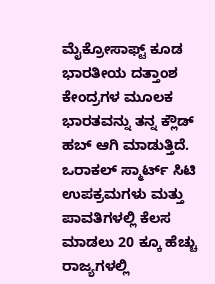ಮೈಕ್ರೋಸಾಫ್ಟ್ ಕೂಡ ಭಾರತೀಯ ದತ್ತಾಂಶ ಕೇಂದ್ರಗಳ ಮೂಲಕ ಭಾರತವನ್ನು ತನ್ನ ಕ್ಲೌಡ್ ಹಬ್ ಆಗಿ ಮಾಡುತ್ತಿದೆ. ಒರಾಕಲ್ ಸ್ಮಾರ್ಟ್ ಸಿಟಿ ಉಪಕ್ರಮಗಳು ಮತ್ತು ಪಾವತಿಗಳಲ್ಲಿ ಕೆಲಸ ಮಾಡಲು 20 ಕ್ಕೂ ಹೆಚ್ಚು ರಾಜ್ಯಗಳಲ್ಲಿ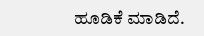ಹೂಡಿಕೆ ಮಾಡಿದೆ.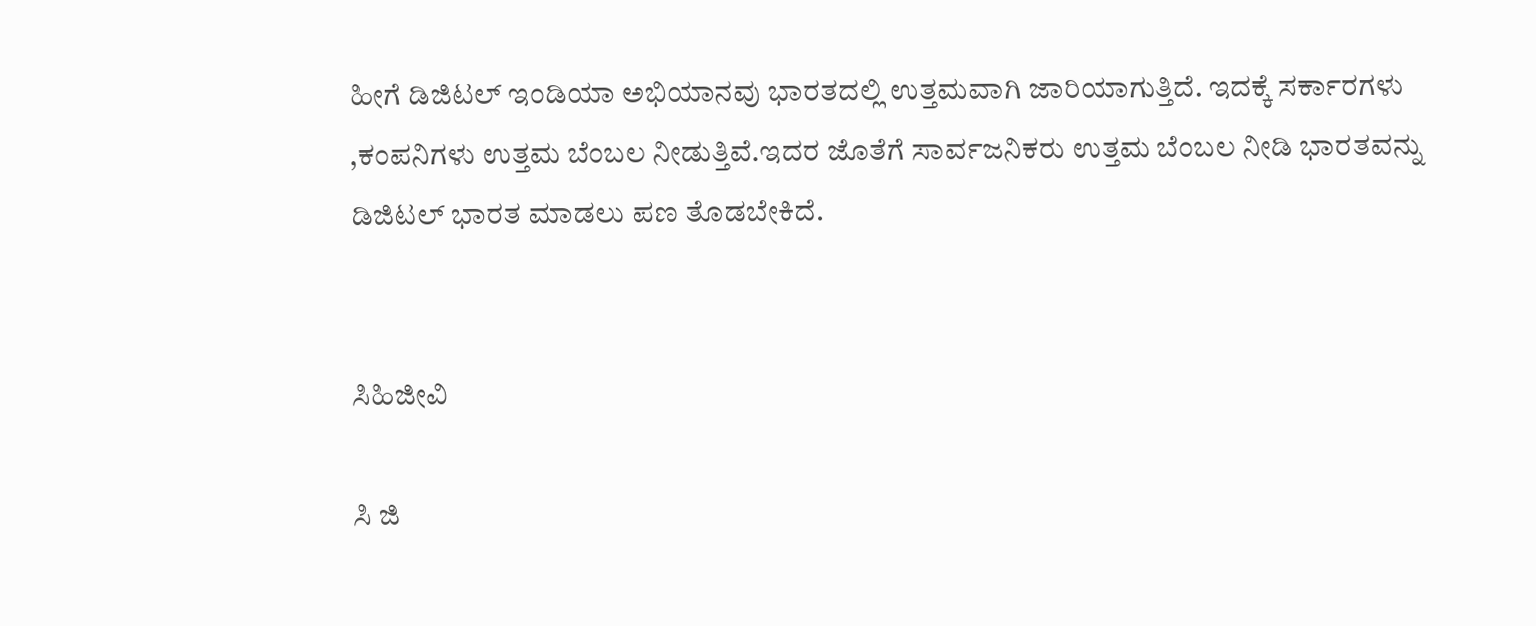ಹೀಗೆ ಡಿಜಿಟಲ್ ಇಂಡಿಯಾ ಅಭಿಯಾನವು ಭಾರತದಲ್ಲಿ ಉತ್ತಮವಾಗಿ ಜಾರಿಯಾಗುತ್ತಿದೆ. ಇದಕ್ಕೆ ಸರ್ಕಾರಗಳು ,ಕಂಪನಿಗಳು ಉತ್ತಮ ಬೆಂಬಲ ನೀಡುತ್ತಿವೆ.ಇದರ ಜೊತೆಗೆ ಸಾರ್ವಜನಿಕರು ಉತ್ತಮ ಬೆಂಬಲ ನೀಡಿ ಭಾರತವನ್ನು ಡಿಜಿಟಲ್ ಭಾರತ ಮಾಡಲು ಪಣ ತೊಡಬೇಕಿದೆ.


ಸಿಹಿಜೀವಿ

ಸಿ ಜಿ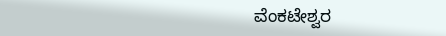ವೆಂಕಟೇಶ್ವರ